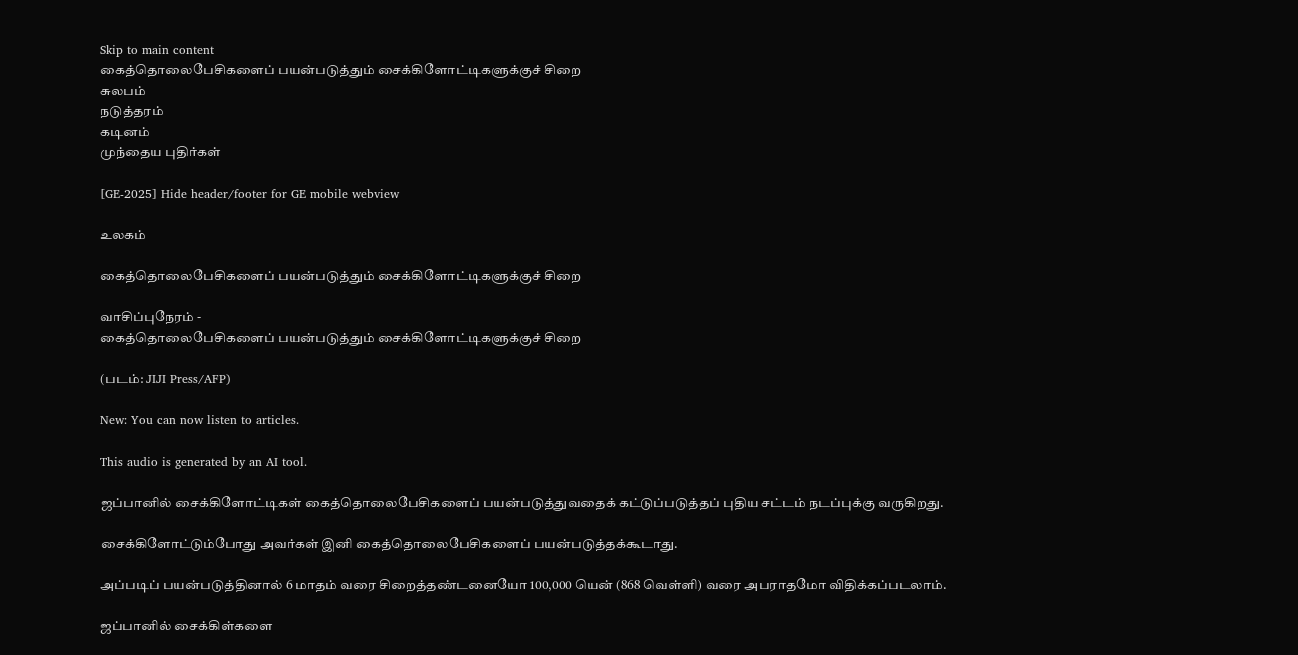Skip to main content
கைத்தொலைபேசிகளைப் பயன்படுத்தும் சைக்கிளோட்டிகளுக்குச் சிறை
சுலபம்
நடுத்தரம்
கடினம்
முந்தைய புதிர்கள்

[GE-2025] Hide header/footer for GE mobile webview

உலகம்

கைத்தொலைபேசிகளைப் பயன்படுத்தும் சைக்கிளோட்டிகளுக்குச் சிறை

வாசிப்புநேரம் -
கைத்தொலைபேசிகளைப் பயன்படுத்தும் சைக்கிளோட்டிகளுக்குச் சிறை

(படம்: JIJI Press/AFP)

New: You can now listen to articles.

This audio is generated by an AI tool.

ஜப்பானில் சைக்கிளோட்டிகள் கைத்தொலைபேசிகளைப் பயன்படுத்துவதைக் கட்டுப்படுத்தப் புதிய சட்டம் நடப்புக்கு வருகிறது.

சைக்கிளோட்டும்போது அவர்கள் இனி கைத்தொலைபேசிகளைப் பயன்படுத்தக்கூடாது.

அப்படிப் பயன்படுத்தினால் 6 மாதம் வரை சிறைத்தண்டனையோ 100,000 யென் (868 வெள்ளி) வரை அபராதமோ விதிக்கப்படலாம்.

ஜப்பானில் சைக்கிள்களை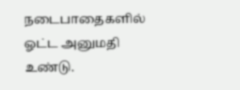நடைபாதைகளில் ஓட்ட அனுமதி உண்டு.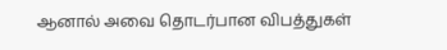ஆனால் அவை தொடர்பான விபத்துகள்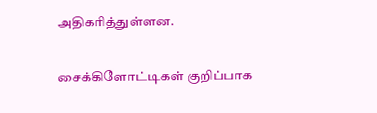அதிகரித்துள்ளன.

சைக்கிளோட்டிகள் குறிப்பாக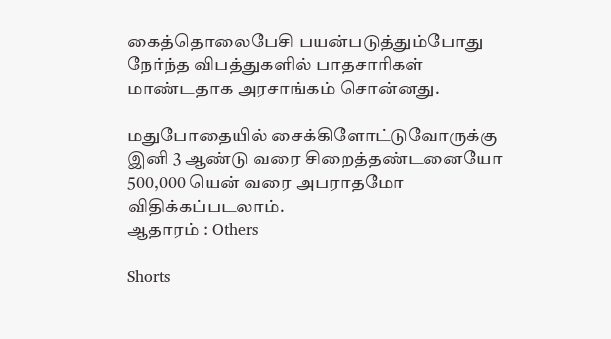கைத்தொலைபேசி பயன்படுத்தும்போது நேர்ந்த விபத்துகளில் பாதசாரிகள் மாண்டதாக அரசாங்கம் சொன்னது.

மதுபோதையில் சைக்கிளோட்டுவோருக்கு இனி 3 ஆண்டு வரை சிறைத்தண்டனையோ 500,000 யென் வரை அபராதமோ விதிக்கப்படலாம்.
ஆதாரம் : Others

Shorts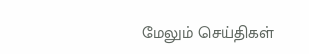மேலும் செய்திகள்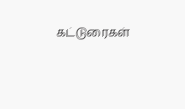கட்டுரைகள்